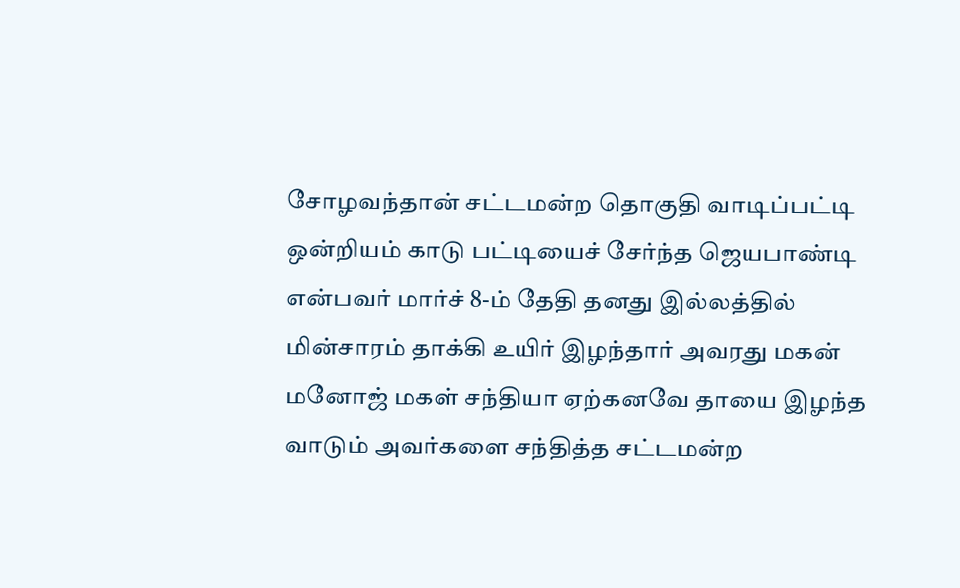சோழவந்தான் சட்டமன்ற தொகுதி வாடிப்பட்டி ஒன்றியம் காடு பட்டியைச் சேர்ந்த ஜெயபாண்டி என்பவர் மார்ச் 8-ம் தேதி தனது இல்லத்தில் மின்சாரம் தாக்கி உயிர் இழந்தார் அவரது மகன் மனோஜ் மகள் சந்தியா ஏற்கனவே தாயை இழந்த வாடும் அவர்களை சந்தித்த சட்டமன்ற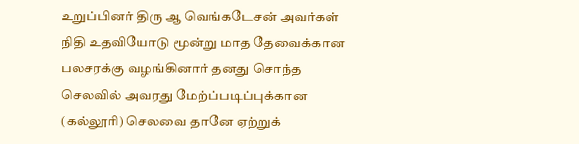உறுப்பினர் திரு ஆ வெங்கடேசன் அவர்கள் நிதி உதவியோடு மூன்று மாத தேவைக்கான பலசரக்கு வழங்கினார் தனது சொந்த செலவில் அவரது மேற்ப்படிப்புக்கான (கல்லூரி) செலவை தானே ஏற்றுக்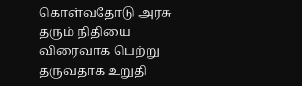கொள்வதோடு அரசு தரும் நிதியை விரைவாக பெற்று தருவதாக உறுதி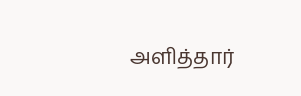அளித்தார்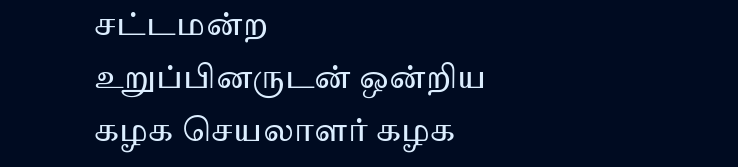சட்டமன்ற உறுப்பினருடன் ஒன்றிய கழக செயலாளர் கழக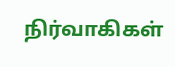நிர்வாகிகள்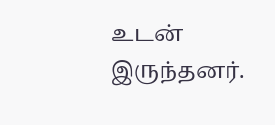உடன் இருந்தனர்.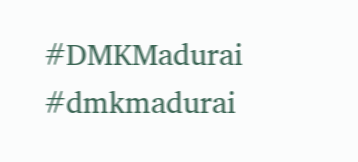#DMKMadurai #dmkmadurai